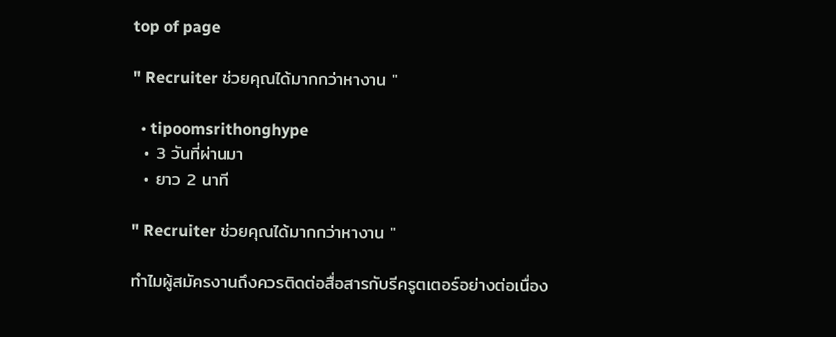top of page

" Recruiter ช่วยคุณได้มากกว่าหางาน "

  • tipoomsrithonghype
  • 3 วันที่ผ่านมา
  • ยาว 2 นาที

" Recruiter ช่วยคุณได้มากกว่าหางาน "

ทำไมผู้สมัครงานถึงควรติดต่อสื่อสารกับรีครูตเตอร์อย่างต่อเนื่อง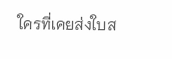ใครที่เคยส่งใบส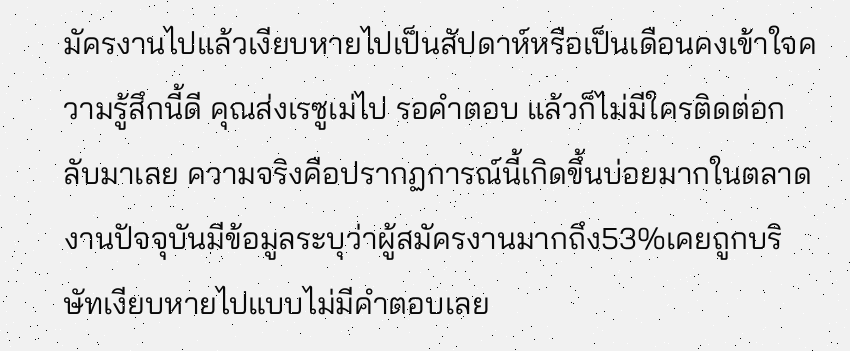มัครงานไปแล้วเงียบหายไปเป็นสัปดาห์หรือเป็นเดือนคงเข้าใจความรู้สึกนี้ดี คุณส่งเรซูเม่ไป รอคำตอบ แล้วก็ไม่มีใครติดต่อกลับมาเลย ความจริงคือปรากฏการณ์นี้เกิดขึ้นบ่อยมากในตลาดงานปัจจุบันมีข้อมูลระบุว่าผู้สมัครงานมากถึง53%เคยถูกบริษัทเงียบหายไปแบบไม่มีคำตอบเลย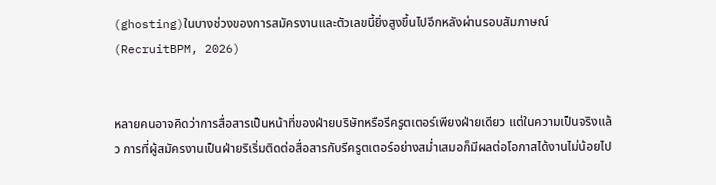(ghosting)ในบางช่วงของการสมัครงานและตัวเลขนี้ยิ่งสูงขึ้นไปอีกหลังผ่านรอบสัมภาษณ์ (RecruitBPM, 2026)


หลายคนอาจคิดว่าการสื่อสารเป็นหน้าที่ของฝ่ายบริษัทหรือรีครูตเตอร์เพียงฝ่ายเดียว แต่ในความเป็นจริงแล้ว การที่ผู้สมัครงานเป็นฝ่ายริเริ่มติดต่อสื่อสารกับรีครูตเตอร์อย่างสม่ำเสมอก็มีผลต่อโอกาสได้งานไม่น้อยไป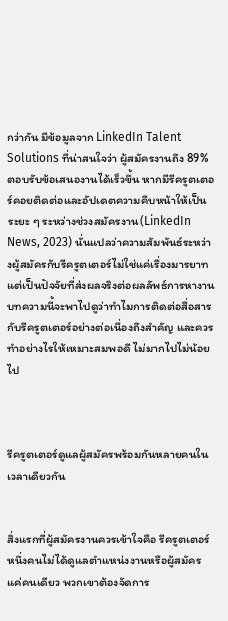กว่ากัน มีข้อมูลจาก LinkedIn Talent Solutions ที่น่าสนใจว่า ผู้สมัครงานถึง 89% ตอบรับข้อเสนองานได้เร็วขึ้น หากมีรีครูตเตอร์คอยติดต่อและอัปเดตความคืบหน้าให้เป็นระยะ ๆ ระหว่างช่วงสมัครงาน(LinkedIn News, 2023) นั่นแปลว่าความสัมพันธ์ระหว่างผู้สมัครกับรีครูตเตอร์ไม่ใช่แค่เรื่องมารยาท แต่เป็นปัจจัยที่ส่งผลจริงต่อผลลัพธ์การหางาน บทความนี้จะพาไปดูว่าทำไมการติดต่อสื่อสารกับรีครูตเตอร์อย่างต่อเนื่องถึงสำคัญ และควรทำอย่างไรให้เหมาะสมพอดี ไม่มากไปไม่น้อยไป



รีครูตเตอร์ดูแลผู้สมัครพร้อมกันหลายคนในเวลาเดียวกัน


สิ่งแรกที่ผู้สมัครงานควรเข้าใจคือ รีครูตเตอร์หนึ่งคนไม่ได้ดูแลตำแหน่งงานหรือผู้สมัครแค่คนเดียว พวกเขาต้องจัดการ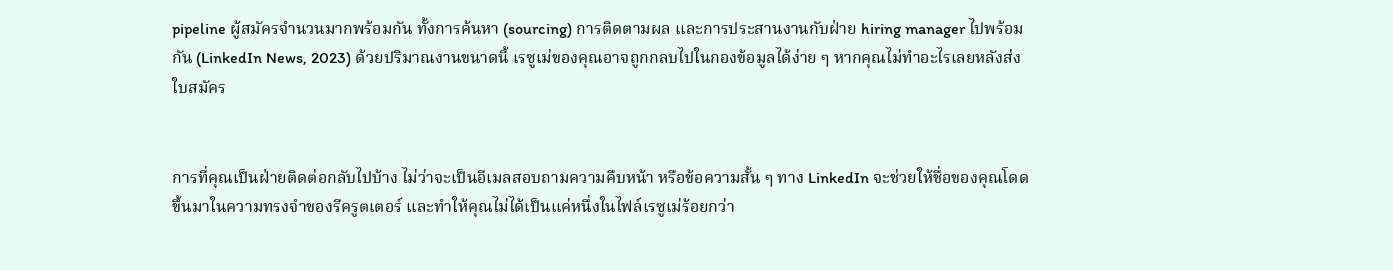pipeline ผู้สมัครจำนวนมากพร้อมกัน ทั้งการค้นหา (sourcing) การติดตามผล และการประสานงานกับฝ่าย hiring manager ไปพร้อมกัน (LinkedIn News, 2023) ด้วยปริมาณงานขนาดนี้ เรซูเม่ของคุณอาจถูกกลบไปในกองข้อมูลได้ง่าย ๆ หากคุณไม่ทำอะไรเลยหลังส่งใบสมัคร


การที่คุณเป็นฝ่ายติดต่อกลับไปบ้าง ไม่ว่าจะเป็นอีเมลสอบถามความคืบหน้า หรือข้อความสั้น ๆ ทาง LinkedIn จะช่วยให้ชื่อของคุณโดดขึ้นมาในความทรงจำของรีครูตเตอร์ และทำให้คุณไม่ได้เป็นแค่หนึ่งในไฟล์เรซูเม่ร้อยกว่า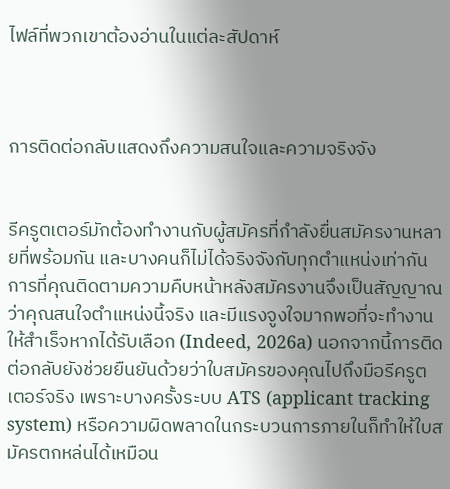ไฟล์ที่พวกเขาต้องอ่านในแต่ละสัปดาห์



การติดต่อกลับแสดงถึงความสนใจและความจริงจัง


รีครูตเตอร์มักต้องทำงานกับผู้สมัครที่กำลังยื่นสมัครงานหลายที่พร้อมกัน และบางคนก็ไม่ได้จริงจังกับทุกตำแหน่งเท่ากัน การที่คุณติดตามความคืบหน้าหลังสมัครงานจึงเป็นสัญญาณว่าคุณสนใจตำแหน่งนี้จริง และมีแรงจูงใจมากพอที่จะทำงานให้สำเร็จหากได้รับเลือก (Indeed, 2026a) นอกจากนี้การติดต่อกลับยังช่วยยืนยันด้วยว่าใบสมัครของคุณไปถึงมือรีครูตเตอร์จริง เพราะบางครั้งระบบ ATS (applicant tracking system) หรือความผิดพลาดในกระบวนการภายในก็ทำให้ใบสมัครตกหล่นได้เหมือน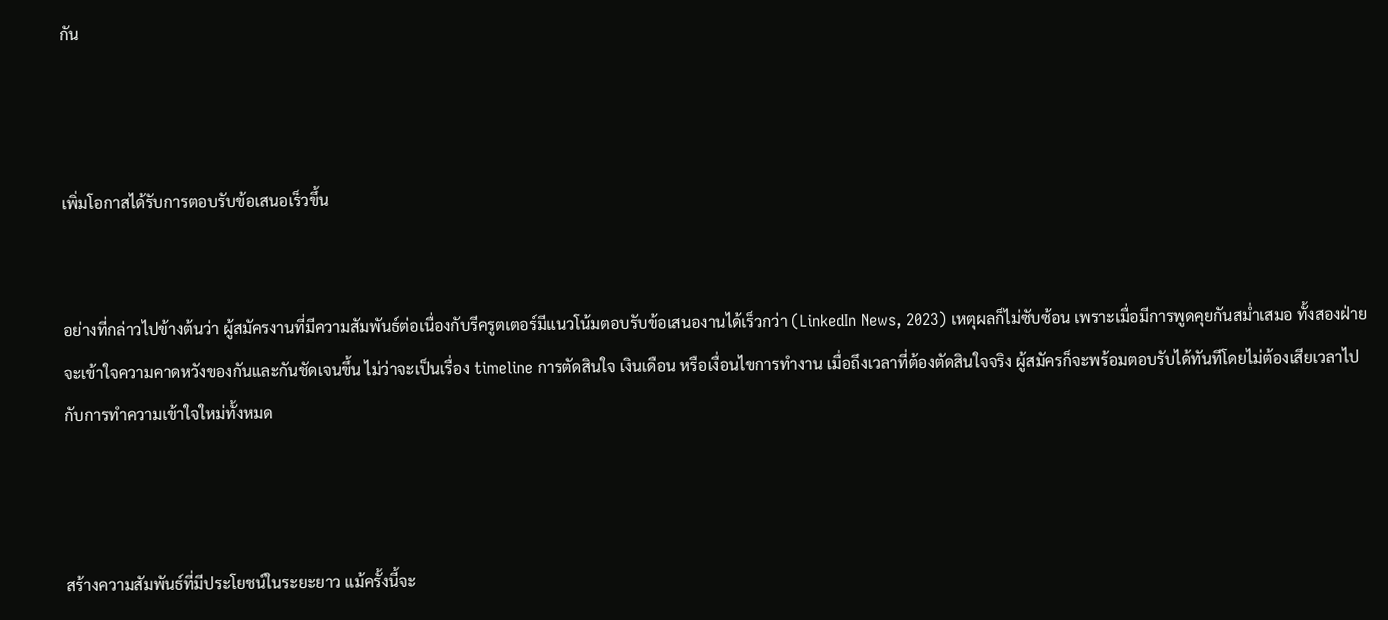กัน



เพิ่มโอกาสได้รับการตอบรับข้อเสนอเร็วขึ้น


อย่างที่กล่าวไปข้างต้นว่า ผู้สมัครงานที่มีความสัมพันธ์ต่อเนื่องกับรีครูตเตอร์มีแนวโน้มตอบรับข้อเสนองานได้เร็วกว่า (LinkedIn News, 2023) เหตุผลก็ไม่ซับซ้อน เพราะเมื่อมีการพูดคุยกันสม่ำเสมอ ทั้งสองฝ่ายจะเข้าใจความคาดหวังของกันและกันชัดเจนขึ้น ไม่ว่าจะเป็นเรื่อง timeline การตัดสินใจ เงินเดือน หรือเงื่อนไขการทำงาน เมื่อถึงเวลาที่ต้องตัดสินใจจริง ผู้สมัครก็จะพร้อมตอบรับได้ทันทีโดยไม่ต้องเสียเวลาไปกับการทำความเข้าใจใหม่ทั้งหมด



สร้างความสัมพันธ์ที่มีประโยชน์ในระยะยาว แม้ครั้งนี้จะ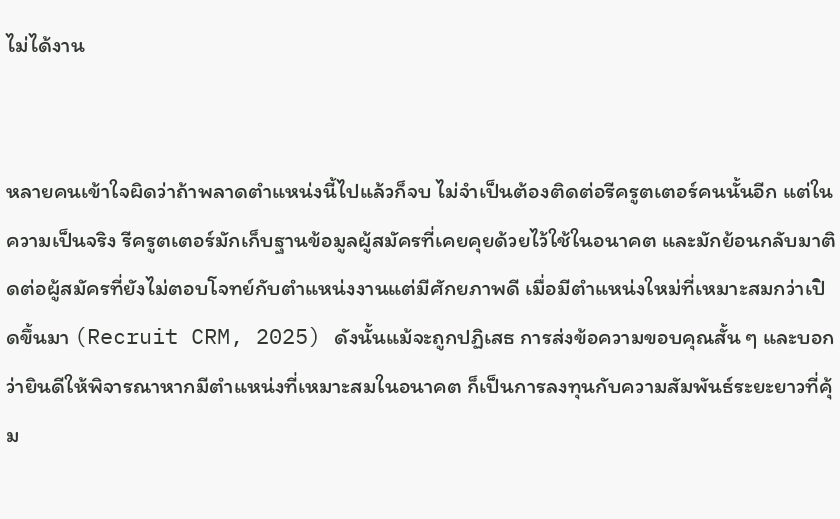ไม่ได้งาน


หลายคนเข้าใจผิดว่าถ้าพลาดตำแหน่งนี้ไปแล้วก็จบ ไม่จำเป็นต้องติดต่อรีครูตเตอร์คนนั้นอีก แต่ในความเป็นจริง รีครูตเตอร์มักเก็บฐานข้อมูลผู้สมัครที่เคยคุยด้วยไว้ใช้ในอนาคต และมักย้อนกลับมาติดต่อผู้สมัครที่ยังไม่ตอบโจทย์กับตำแหน่งงานแต่มีศักยภาพดี เมื่อมีตำแหน่งใหม่ที่เหมาะสมกว่าเปิดขึ้นมา (Recruit CRM, 2025) ดังนั้นแม้จะถูกปฏิเสธ การส่งข้อความขอบคุณสั้น ๆ และบอกว่ายินดีให้พิจารณาหากมีตำแหน่งที่เหมาะสมในอนาคต ก็เป็นการลงทุนกับความสัมพันธ์ระยะยาวที่คุ้ม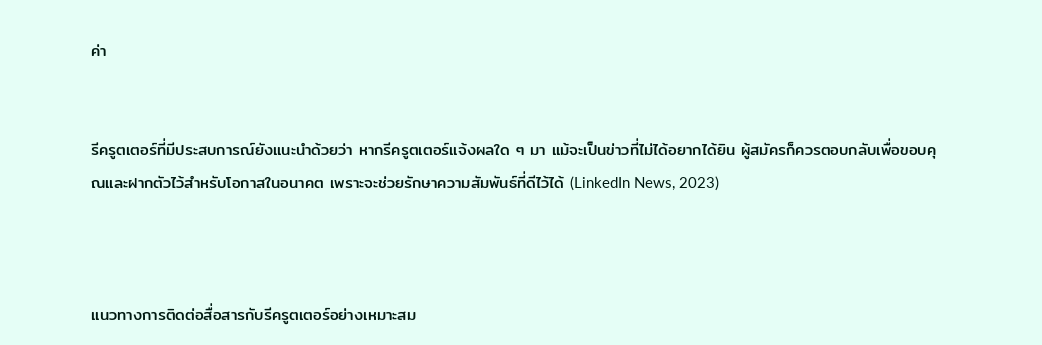ค่า


รีครูตเตอร์ที่มีประสบการณ์ยังแนะนำด้วยว่า หากรีครูตเตอร์แจ้งผลใด ๆ มา แม้จะเป็นข่าวที่ไม่ได้อยากได้ยิน ผู้สมัครก็ควรตอบกลับเพื่อขอบคุณและฝากตัวไว้สำหรับโอกาสในอนาคต เพราะจะช่วยรักษาความสัมพันธ์ที่ดีไว้ได้ (LinkedIn News, 2023)



แนวทางการติดต่อสื่อสารกับรีครูตเตอร์อย่างเหมาะสม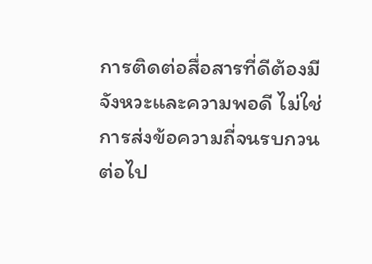การติดต่อสื่อสารที่ดีต้องมีจังหวะและความพอดี ไม่ใช่การส่งข้อความถี่จนรบกวน ต่อไป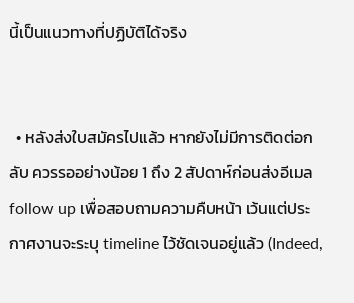นี้เป็นแนวทางที่ปฏิบัติได้จริง


  • หลังส่งใบสมัครไปแล้ว หากยังไม่มีการติดต่อกลับ ควรรออย่างน้อย 1 ถึง 2 สัปดาห์ก่อนส่งอีเมล follow up เพื่อสอบถามความคืบหน้า เว้นแต่ประกาศงานจะระบุ timeline ไว้ชัดเจนอยู่แล้ว (Indeed,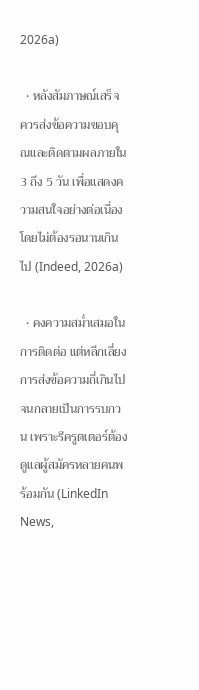2026a)

  • หลังสัมภาษณ์เสร็จ ควรส่งข้อความขอบคุณและติดตามผลภายใน 3 ถึง 5 วัน เพื่อแสดงความสนใจอย่างต่อเนื่องโดยไม่ต้องรอนานเกินไป (Indeed, 2026a)

  • คงความสม่ำเสมอในการติดต่อ แต่หลีกเลี่ยงการส่งข้อความถี่เกินไปจนกลายเป็นการรบกวน เพราะรีครูตเตอร์ต้องดูแลผู้สมัครหลายคนพร้อมกัน (LinkedIn News,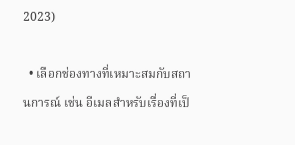2023)

  • เลือกช่องทางที่เหมาะสมกับสถานการณ์ เช่น อีเมลสำหรับเรื่องที่เป็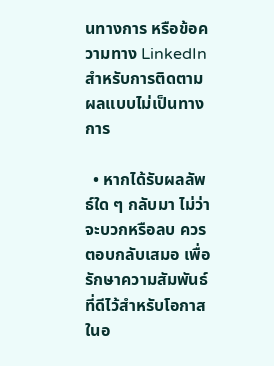นทางการ หรือข้อความทาง LinkedIn สำหรับการติดตามผลแบบไม่เป็นทางการ

  • หากได้รับผลลัพธ์ใด ๆ กลับมา ไม่ว่าจะบวกหรือลบ ควรตอบกลับเสมอ เพื่อรักษาความสัมพันธ์ที่ดีไว้สำหรับโอกาสในอ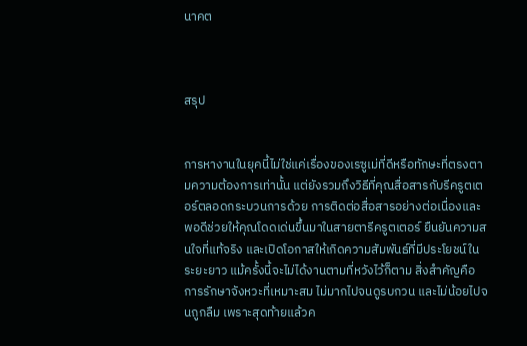นาคต



สรุป


การหางานในยุคนี้ไม่ใช่แค่เรื่องของเรซูเม่ที่ดีหรือทักษะที่ตรงตามความต้องการเท่านั้น แต่ยังรวมถึงวิธีที่คุณสื่อสารกับรีครูตเตอร์ตลอดกระบวนการด้วย การติดต่อสื่อสารอย่างต่อเนื่องและพอดีช่วยให้คุณโดดเด่นขึ้นมาในสายตารีครูตเตอร์ ยืนยันความสนใจที่แท้จริง และเปิดโอกาสให้เกิดความสัมพันธ์ที่มีประโยชน์ในระยะยาว แม้ครั้งนี้จะไม่ได้งานตามที่หวังไว้ก็ตาม สิ่งสำคัญคือการรักษาจังหวะที่เหมาะสม ไม่มากไปจนดูรบกวน และไม่น้อยไปจนถูกลืม เพราะสุดท้ายแล้วค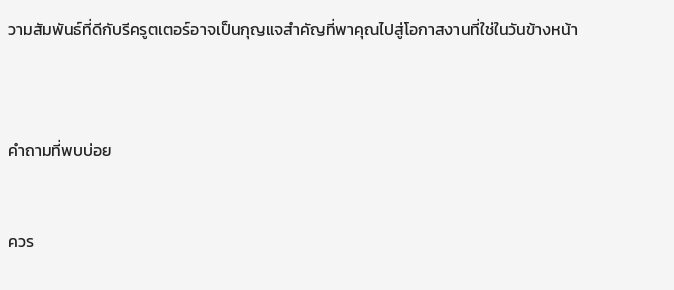วามสัมพันธ์ที่ดีกับรีครูตเตอร์อาจเป็นกุญแจสำคัญที่พาคุณไปสู่โอกาสงานที่ใช่ในวันข้างหน้า



คำถามที่พบบ่อย


ควร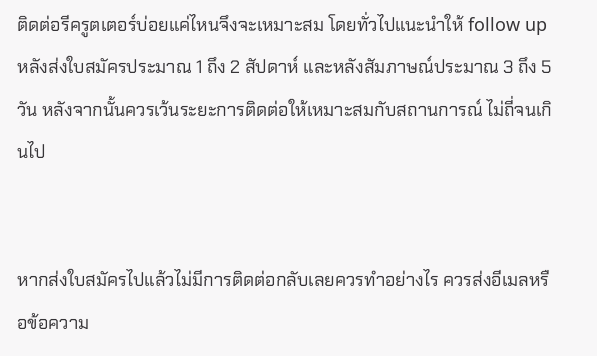ติดต่อรีครูตเตอร์บ่อยแค่ไหนจึงจะเหมาะสม โดยทั่วไปแนะนำให้ follow up หลังส่งใบสมัครประมาณ 1 ถึง 2 สัปดาห์ และหลังสัมภาษณ์ประมาณ 3 ถึง 5 วัน หลังจากนั้นควรเว้นระยะการติดต่อให้เหมาะสมกับสถานการณ์ ไม่ถี่จนเกินไป


หากส่งใบสมัครไปแล้วไม่มีการติดต่อกลับเลยควรทำอย่างไร ควรส่งอีเมลหรือข้อความ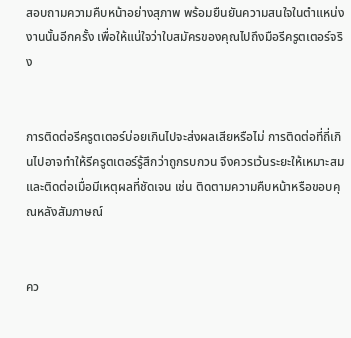สอบถามความคืบหน้าอย่างสุภาพ พร้อมยืนยันความสนใจในตำแหน่งงานนั้นอีกครั้ง เพื่อให้แน่ใจว่าใบสมัครของคุณไปถึงมือรีครูตเตอร์จริง


การติดต่อรีครูตเตอร์บ่อยเกินไปจะส่งผลเสียหรือไม่ การติดต่อที่ถี่เกินไปอาจทำให้รีครูตเตอร์รู้สึกว่าถูกรบกวน จึงควรเว้นระยะให้เหมาะสมและติดต่อเมื่อมีเหตุผลที่ชัดเจน เช่น ติดตามความคืบหน้าหรือขอบคุณหลังสัมภาษณ์


คว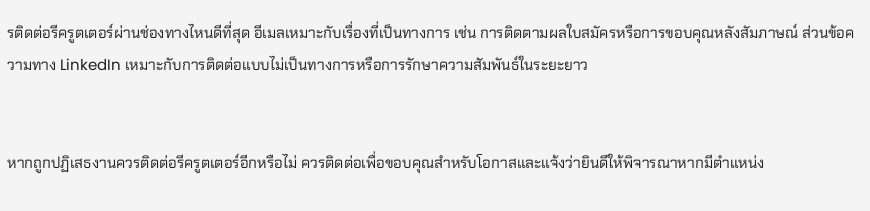รติดต่อรีครูตเตอร์ผ่านช่องทางไหนดีที่สุด อีเมลเหมาะกับเรื่องที่เป็นทางการ เช่น การติดตามผลใบสมัครหรือการขอบคุณหลังสัมภาษณ์ ส่วนข้อความทาง LinkedIn เหมาะกับการติดต่อแบบไม่เป็นทางการหรือการรักษาความสัมพันธ์ในระยะยาว


หากถูกปฏิเสธงานควรติดต่อรีครูตเตอร์อีกหรือไม่ ควรติดต่อเพื่อขอบคุณสำหรับโอกาสและแจ้งว่ายินดีให้พิจารณาหากมีตำแหน่ง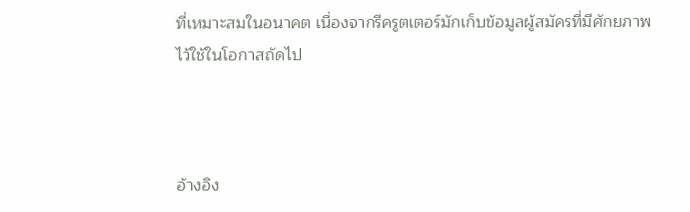ที่เหมาะสมในอนาคต เนื่องจากรีครูตเตอร์มักเก็บข้อมูลผู้สมัครที่มีศักยภาพไว้ใช้ในโอกาสถัดไป



อ้างอิง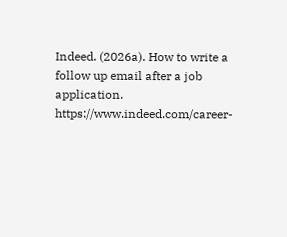Indeed. (2026a). How to write a follow up email after a job application. https://www.indeed.com/career-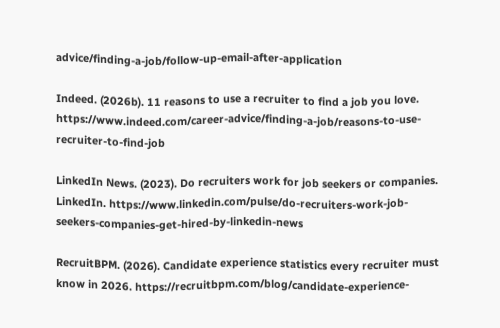advice/finding-a-job/follow-up-email-after-application

Indeed. (2026b). 11 reasons to use a recruiter to find a job you love. https://www.indeed.com/career-advice/finding-a-job/reasons-to-use-recruiter-to-find-job

LinkedIn News. (2023). Do recruiters work for job seekers or companies. LinkedIn. https://www.linkedin.com/pulse/do-recruiters-work-job-seekers-companies-get-hired-by-linkedin-news

RecruitBPM. (2026). Candidate experience statistics every recruiter must know in 2026. https://recruitbpm.com/blog/candidate-experience-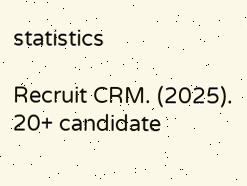statistics

Recruit CRM. (2025). 20+ candidate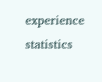experience statistics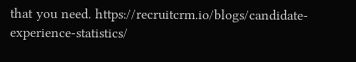that you need. https://recruitcrm.io/blogs/candidate-experience-statistics/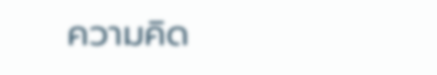ความคิด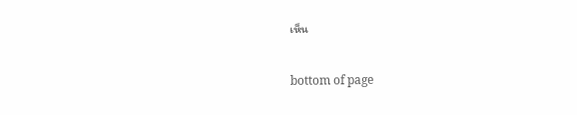เห็น


bottom of page